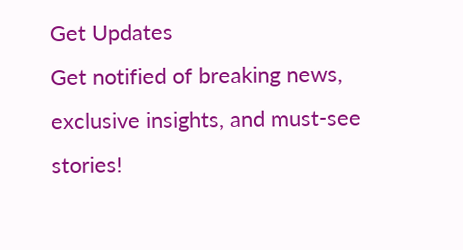Get Updates
Get notified of breaking news, exclusive insights, and must-see stories!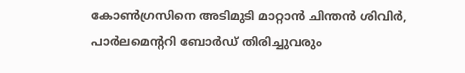കോണ്‍ഗ്രസിനെ അടിമുടി മാറ്റാന്‍ ചിന്തന്‍ ശിവിര്‍, പാര്‍ലമെന്ററി ബോര്‍ഡ് തിരിച്ചുവരും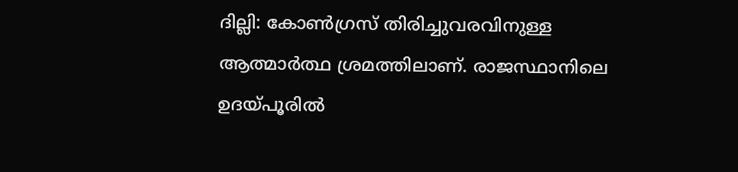ദില്ലി: കോണ്‍ഗ്രസ് തിരിച്ചുവരവിനുള്ള ആത്മാര്‍ത്ഥ ശ്രമത്തിലാണ്. രാജസ്ഥാനിലെ ഉദയ്പൂരില്‍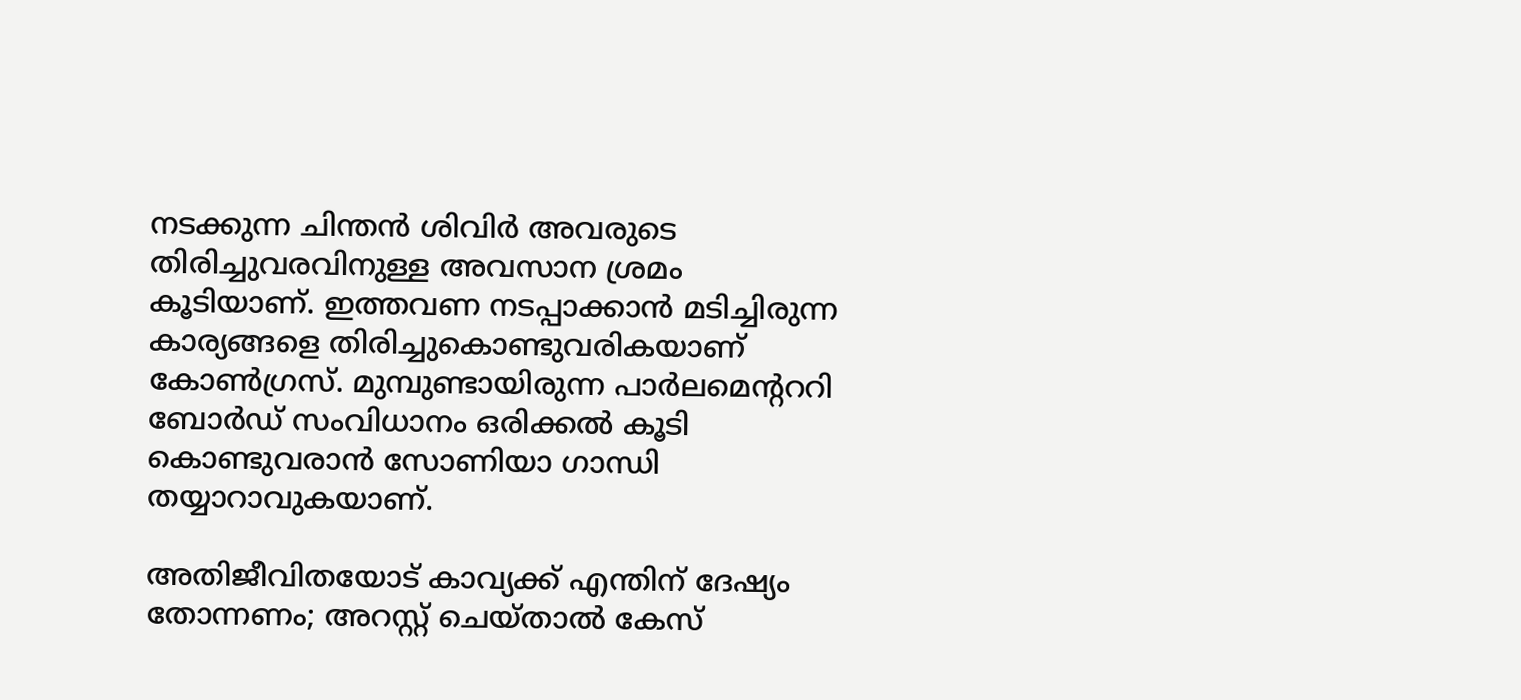നടക്കുന്ന ചിന്തന്‍ ശിവിര്‍ അവരുടെ തിരിച്ചുവരവിനുള്ള അവസാന ശ്രമം കൂടിയാണ്. ഇത്തവണ നടപ്പാക്കാന്‍ മടിച്ചിരുന്ന കാര്യങ്ങളെ തിരിച്ചുകൊണ്ടുവരികയാണ് കോണ്‍ഗ്രസ്. മുമ്പുണ്ടായിരുന്ന പാര്‍ലമെന്റററി ബോര്‍ഡ് സംവിധാനം ഒരിക്കല്‍ കൂടി കൊണ്ടുവരാന്‍ സോണിയാ ഗാന്ധി തയ്യാറാവുകയാണ്.

അതിജീവിതയോട് കാവ്യക്ക് എന്തിന് ദേഷ്യം തോന്നണം; അറസ്റ്റ് ചെയ്താല്‍ കേസ്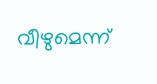വീഴുമെന്ന്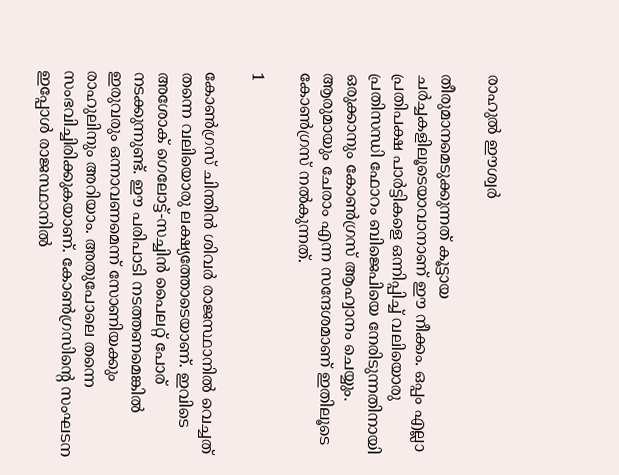രാഹുല്‍ ഈശ്വര്‍

തീരുമാനമെടുക്കുന്നത് കൂട്ടായ ചര്‍ച്ചകളിലൂടെയാവാനാണ് ഈ നീക്കം. ഒപ്പം എല്ലാ പ്രതിപക്ഷ പാര്‍ട്ടികളെ ഒന്നിപ്പിച്ച് വലിയൊരു പ്രതിസന്ധി ഫോറം ബിജെപിയെ നേരിടുന്നതിനായി ഒരുക്കാനും കോണ്‍ഗ്രസ് ആഹ്വാനം ചെയ്യും. ആരുമായും ചേരാം എന്ന സന്ദേശമാണ് ഇതിലൂടെ കോണ്‍ഗ്രസ് നല്‍കുന്നത്.

1

കോണ്‍ഗ്രസ് ചിന്തിന്‍ ശിവര്‍ രാജസ്ഥാനില്‍ വെച്ചത് തന്നെ വലിയൊരു ലക്ഷ്യത്തോടെയാണ്. ഇവിടെ അശോക് ഗെലോട്ട്-സച്ചിന്‍ പൈലറ്റ് പോര് നടക്കുന്നുണ്ട്. ഈ പരിപാടി നടത്തണമെങ്കില്‍ ഇരുവരും ഒന്നാവണമെന്ന് സോണിയക്കും രാഹുലിനും അറിയാം. അതുപോലെ തന്നെ സംഭവിച്ചിരിക്കുകയാണ്. കോണ്‍ഗ്രസിന്റെ സംഘടന ഇപ്പോള്‍ രാജസ്ഥാനില്‍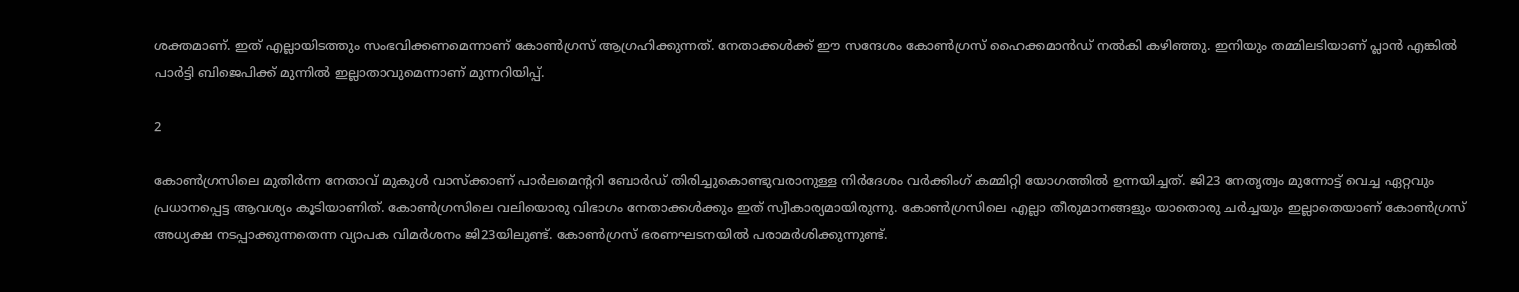ശക്തമാണ്. ഇത് എല്ലായിടത്തും സംഭവിക്കണമെന്നാണ് കോണ്‍ഗ്രസ് ആഗ്രഹിക്കുന്നത്. നേതാക്കള്‍ക്ക് ഈ സന്ദേശം കോണ്‍ഗ്രസ് ഹൈക്കമാന്‍ഡ് നല്‍കി കഴിഞ്ഞു. ഇനിയും തമ്മിലടിയാണ് പ്ലാന്‍ എങ്കില്‍ പാര്‍ട്ടി ബിജെപിക്ക് മുന്നില്‍ ഇല്ലാതാവുമെന്നാണ് മുന്നറിയിപ്പ്.

2

കോണ്‍ഗ്രസിലെ മുതിര്‍ന്ന നേതാവ് മുകുള്‍ വാസ്‌ക്കാണ് പാര്‍ലമെന്ററി ബോര്‍ഡ് തിരിച്ചുകൊണ്ടുവരാനുള്ള നിര്‍ദേശം വര്‍ക്കിംഗ് കമ്മിറ്റി യോഗത്തില്‍ ഉന്നയിച്ചത്. ജി23 നേതൃത്വം മുന്നോട്ട് വെച്ച ഏറ്റവും പ്രധാനപ്പെട്ട ആവശ്യം കൂടിയാണിത്. കോണ്‍ഗ്രസിലെ വലിയൊരു വിഭാഗം നേതാക്കള്‍ക്കും ഇത് സ്വീകാര്യമായിരുന്നു. കോണ്‍ഗ്രസിലെ എല്ലാ തീരുമാനങ്ങളും യാതൊരു ചര്‍ച്ചയും ഇല്ലാതെയാണ് കോണ്‍ഗ്രസ് അധ്യക്ഷ നടപ്പാക്കുന്നതെന്ന വ്യാപക വിമര്‍ശനം ജി23യിലുണ്ട്. കോണ്‍ഗ്രസ് ഭരണഘടനയില്‍ പരാമര്‍ശിക്കുന്നുണ്ട്.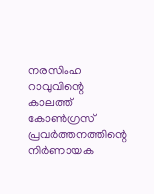നരസിംഹ റാവുവിന്റെ കാലത്ത് കോണ്‍ഗ്രസ് പ്രവര്‍ത്തനത്തിന്റെ നിര്‍ണായക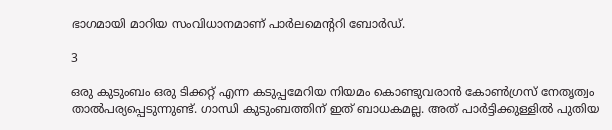ഭാഗമായി മാറിയ സംവിധാനമാണ് പാര്‍ലമെന്ററി ബോര്‍ഡ്.

3

ഒരു കുടുംബം ഒരു ടിക്കറ്റ് എന്ന കടുപ്പമേറിയ നിയമം കൊണ്ടുവരാന്‍ കോണ്‍ഗ്രസ് നേതൃത്വം താല്‍പര്യപ്പെടുന്നുണ്ട്. ഗാന്ധി കുടുംബത്തിന് ഇത് ബാധകമല്ല. അത് പാര്‍ട്ടിക്കുള്ളില്‍ പുതിയ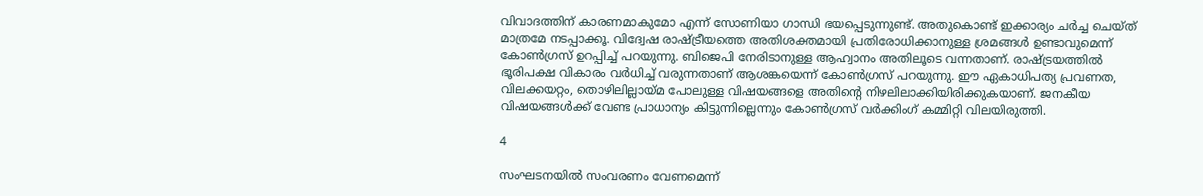വിവാദത്തിന് കാരണമാകുമോ എന്ന് സോണിയാ ഗാന്ധി ഭയപ്പെടുന്നുണ്ട്. അതുകൊണ്ട് ഇക്കാര്യം ചര്‍ച്ച ചെയ്ത് മാത്രമേ നടപ്പാക്കൂ. വിദ്വേഷ രാഷ്ട്രീയത്തെ അതിശക്തമായി പ്രതിരോധിക്കാനുള്ള ശ്രമങ്ങള്‍ ഉണ്ടാവുമെന്ന് കോണ്‍ഗ്രസ് ഉറപ്പിച്ച് പറയുന്നു. ബിജെപി നേരിടാനുള്ള ആഹ്വാനം അതിലൂടെ വന്നതാണ്. രാഷ്ട്രയത്തില്‍ ഭൂരിപക്ഷ വികാരം വര്‍ധിച്ച് വരുന്നതാണ് ആശങ്കയെന്ന് കോണ്‍ഗ്രസ് പറയുന്നു. ഈ ഏകാധിപത്യ പ്രവണത, വിലക്കയറ്റം, തൊഴിലില്ലായ്മ പോലുള്ള വിഷയങ്ങളെ അതിന്റെ നിഴലിലാക്കിയിരിക്കുകയാണ്. ജനകീയ വിഷയങ്ങള്‍ക്ക് വേണ്ട പ്രാധാന്യം കിട്ടുന്നില്ലെന്നും കോണ്‍ഗ്രസ് വര്‍ക്കിംഗ് കമ്മിറ്റി വിലയിരുത്തി.

4

സംഘടനയില്‍ സംവരണം വേണമെന്ന്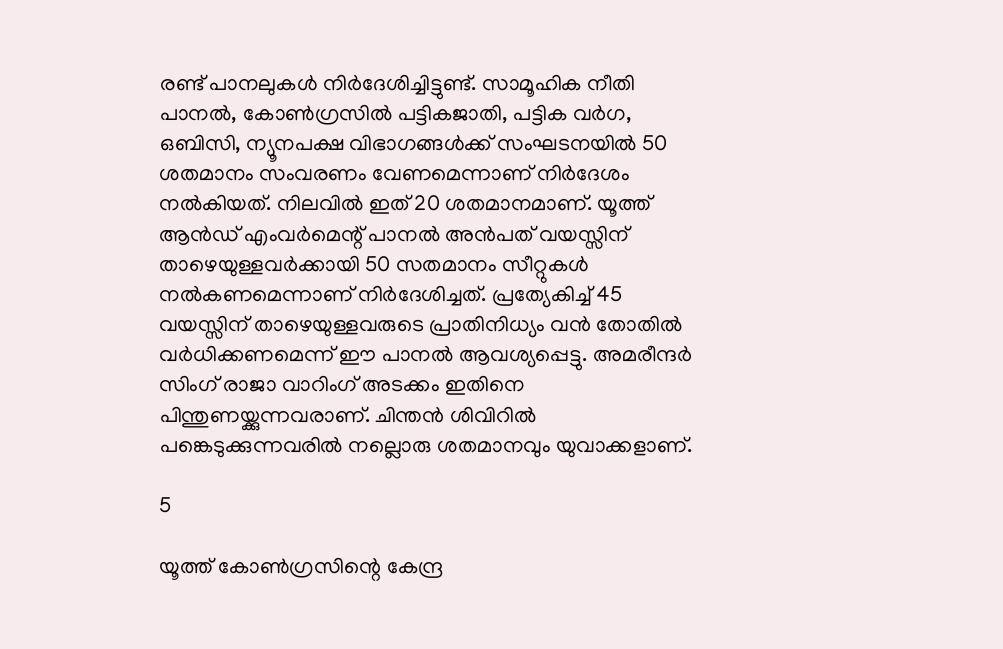രണ്ട് പാനലുകള്‍ നിര്‍ദേശിച്ചിട്ടുണ്ട്. സാമൂഹിക നീതി പാനല്‍, കോണ്‍ഗ്രസില്‍ പട്ടികജാതി, പട്ടിക വര്‍ഗ, ഒബിസി, ന്യൂനപക്ഷ വിഭാഗങ്ങള്‍ക്ക് സംഘടനയില്‍ 50 ശതമാനം സംവരണം വേണമെന്നാണ് നിര്‍ദേശം നല്‍കിയത്. നിലവില്‍ ഇത് 20 ശതമാനമാണ്. യൂത്ത് ആന്‍ഡ് എംവര്‍മെന്റ് പാനല്‍ അന്‍പത് വയസ്സിന് താഴെയുള്ളവര്‍ക്കായി 50 സതമാനം സീറ്റുകള്‍ നല്‍കണമെന്നാണ് നിര്‍ദേശിച്ചത്. പ്രത്യേകിച്ച് 45 വയസ്സിന് താഴെയുള്ളവരുടെ പ്രാതിനിധ്യം വന്‍ തോതില്‍ വര്‍ധിക്കണമെന്ന് ഈ പാനല്‍ ആവശ്യപ്പെട്ടു. അമരീന്ദര്‍ സിംഗ് രാജാ വാറിംഗ് അടക്കം ഇതിനെ പിന്തുണയ്ക്കുന്നവരാണ്. ചിന്തന്‍ ശിവിറില്‍ പങ്കെടുക്കുന്നവരില്‍ നല്ലൊരു ശതമാനവും യുവാക്കളാണ്.

5

യൂത്ത് കോണ്‍ഗ്രസിന്റെ കേന്ദ്ര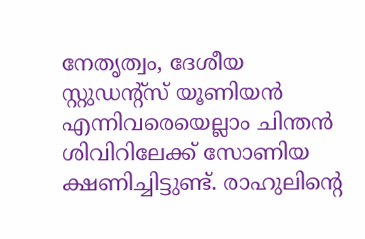നേതൃത്വം, ദേശീയ സ്റ്റുഡന്റ്‌സ് യൂണിയന്‍ എന്നിവരെയെല്ലാം ചിന്തന്‍ ശിവിറിലേക്ക് സോണിയ ക്ഷണിച്ചിട്ടുണ്ട്. രാഹുലിന്റെ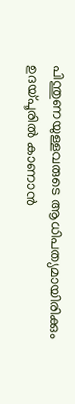പിന്തുണയുള്ളവരുടെ ആധിപത്യമായിരിക്കും ഉദയ്പൂരില്‍ കാണാന്‍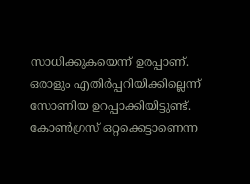സാധിക്കുകയെന്ന് ഉരപ്പാണ്. ഒരാളും എതിര്‍പ്പറിയിക്കില്ലെന്ന് സോണിയ ഉറപ്പാക്കിയിട്ടുണ്ട്. കോണ്‍ഗ്രസ് ഒറ്റക്കെട്ടാണെന്ന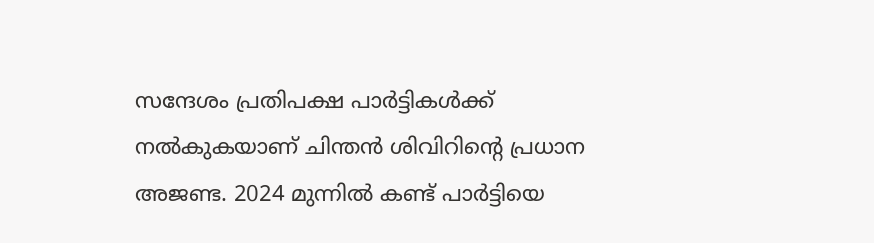സന്ദേശം പ്രതിപക്ഷ പാര്‍ട്ടികള്‍ക്ക് നല്‍കുകയാണ് ചിന്തന്‍ ശിവിറിന്റെ പ്രധാന അജണ്ട. 2024 മുന്നില്‍ കണ്ട് പാര്‍ട്ടിയെ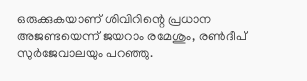ഒരുക്കുകയാണ് ശിവിറിന്റെ പ്രധാന അജണ്ടയെന്ന് ജയറാം രമേശും, രണ്‍ദീപ് സുര്‍ജേവാലയും പറഞ്ഞു.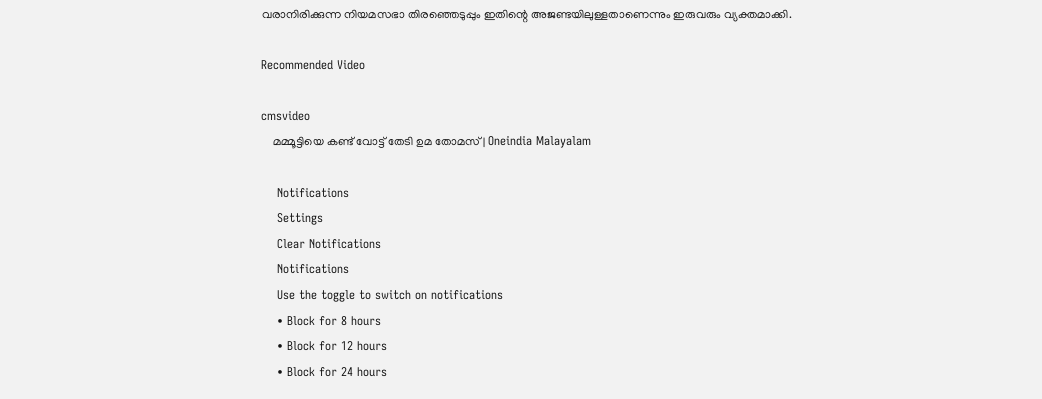വരാനിരിക്കുന്ന നിയമസഭാ തിരഞ്ഞെടുപ്പും ഇതിന്റെ അജണ്ടയിലുള്ളതാണെന്നും ഇരുവരും വ്യക്തമാക്കി.

Recommended Video

cmsvideo
    മമ്മൂട്ടിയെ കണ്ട് വോട്ട് തേടി ഉമ തോമസ് | Oneindia Malayalam

    Notifications
    Settings
    Clear Notifications
    Notifications
    Use the toggle to switch on notifications
    • Block for 8 hours
    • Block for 12 hours
    • Block for 24 hours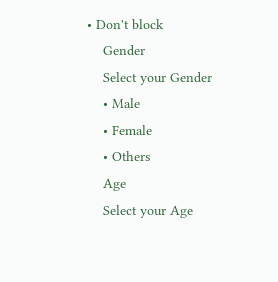• Don't block
    Gender
    Select your Gender
    • Male
    • Female
    • Others
    Age
    Select your Age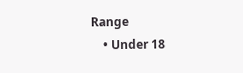Range
    • Under 18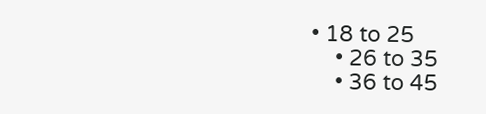• 18 to 25
    • 26 to 35
    • 36 to 45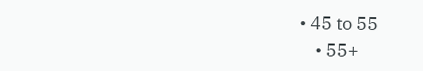• 45 to 55
    • 55+